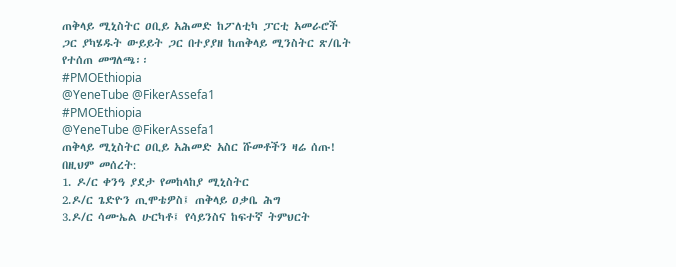ጠቅላይ ሚኒስትር ዐቢይ አሕመድ ከፖለቲካ ፓርቲ አመራሮች ጋር ያካሄዱት ውይይት ጋር በተያያዘ ከጠቅላይ ሚንስትር ጽ/ቤት የተሰጠ መግለጫ፡፡
#PMOEthiopia
@YeneTube @FikerAssefa1
#PMOEthiopia
@YeneTube @FikerAssefa1
ጠቅላይ ሚኒስትር ዐቢይ አሕመድ አስር ሹመቶችን ዛሬ ሰጡ!
በዚህም መሰረት:
1. ዶ/ር ቀንዓ ያደታ የመከላከያ ሚኒስትር
2.ዶ/ር ጌድዮን ጢሞቴዎስ፤ ጠቅላይ ዐቃቤ ሕግ
3.ዶ/ር ሳሙኤል ሁርካቶ፤ የሳይንስና ከፍተኛ ትምህርት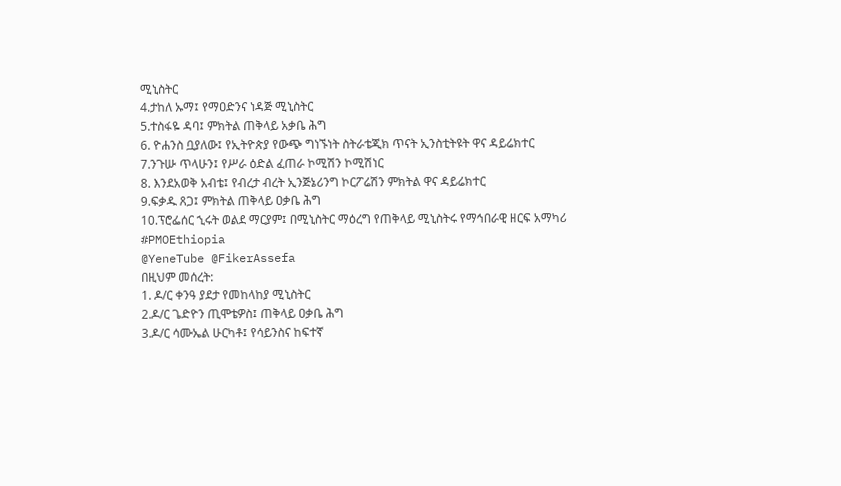ሚኒስትር
4.ታከለ ኡማ፤ የማዐድንና ነዳጅ ሚኒስትር
5.ተስፋዬ ዳባ፤ ምክትል ጠቅላይ አቃቤ ሕግ
6. ዮሐንስ ቧያለው፤ የኢትዮጵያ የውጭ ግነኙነት ስትራቴጂክ ጥናት ኢንስቲትዩት ዋና ዳይሬክተር
7.ንጉሡ ጥላሁን፤ የሥራ ዕድል ፈጠራ ኮሚሽን ኮሚሽነር
8. እንደአወቅ አብቴ፤ የብረታ ብረት ኢንጅኔሪንግ ኮርፖሬሽን ምክትል ዋና ዳይሬክተር
9.ፍቃዱ ጸጋ፤ ምክትል ጠቅላይ ዐቃቤ ሕግ
10.ፕሮፌሰር ኂሩት ወልደ ማርያም፤ በሚኒስትር ማዕረግ የጠቅላይ ሚኒስትሩ የማኅበራዊ ዘርፍ አማካሪ
#PMOEthiopia
@YeneTube @FikerAssefa
በዚህም መሰረት:
1. ዶ/ር ቀንዓ ያደታ የመከላከያ ሚኒስትር
2.ዶ/ር ጌድዮን ጢሞቴዎስ፤ ጠቅላይ ዐቃቤ ሕግ
3.ዶ/ር ሳሙኤል ሁርካቶ፤ የሳይንስና ከፍተኛ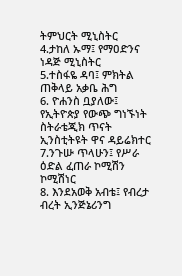ትምህርት ሚኒስትር
4.ታከለ ኡማ፤ የማዐድንና ነዳጅ ሚኒስትር
5.ተስፋዬ ዳባ፤ ምክትል ጠቅላይ አቃቤ ሕግ
6. ዮሐንስ ቧያለው፤ የኢትዮጵያ የውጭ ግነኙነት ስትራቴጂክ ጥናት ኢንስቲትዩት ዋና ዳይሬክተር
7.ንጉሡ ጥላሁን፤ የሥራ ዕድል ፈጠራ ኮሚሽን ኮሚሽነር
8. እንደአወቅ አብቴ፤ የብረታ ብረት ኢንጅኔሪንግ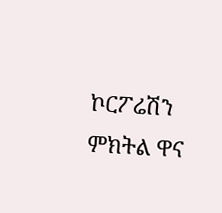ኮርፖሬሽን ምክትል ዋና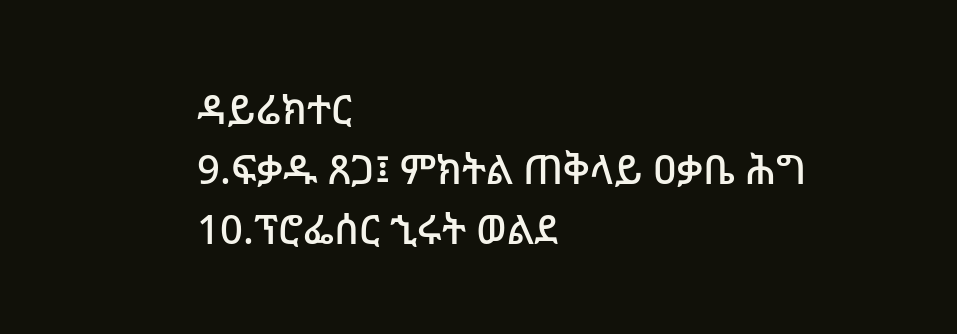ዳይሬክተር
9.ፍቃዱ ጸጋ፤ ምክትል ጠቅላይ ዐቃቤ ሕግ
10.ፕሮፌሰር ኂሩት ወልደ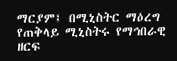ማርያም፤ በሚኒስትር ማዕረግ የጠቅላይ ሚኒስትሩ የማኅበራዊ ዘርፍ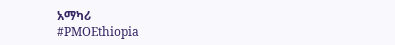አማካሪ
#PMOEthiopia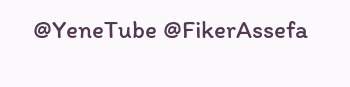@YeneTube @FikerAssefa